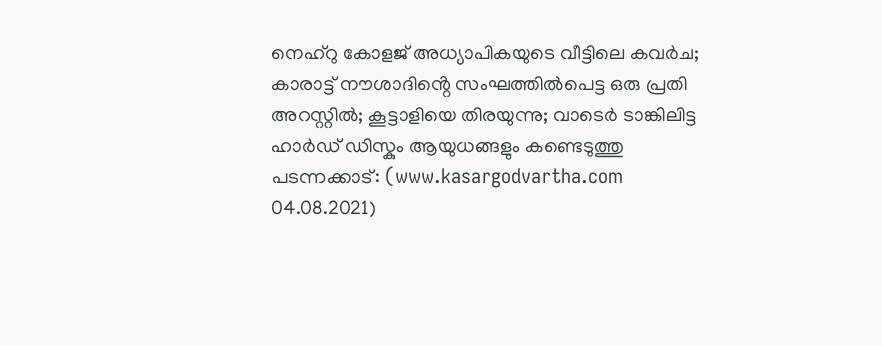നെഹ്റു കോളജ് അധ്യാപികയുടെ വീട്ടിലെ കവർച; കാരാട്ട് നൗശാദിൻ്റെ സംഘത്തിൽപെട്ട ഒരു പ്രതി അറസ്റ്റിൽ; കൂട്ടാളിയെ തിരയുന്നു; വാടെർ ടാങ്കിലിട്ട ഹാർഡ് ഡിസ്കും ആയുധങ്ങളും കണ്ടെടുത്തു
പടന്നക്കാട്: (www.kasargodvartha.com 04.08.2021)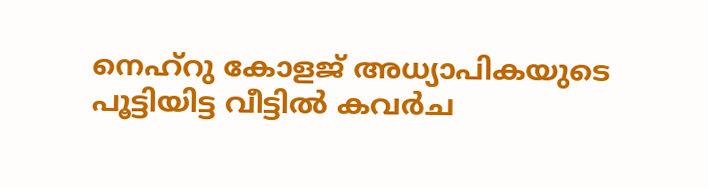നെഹ്റു കോളജ് അധ്യാപികയുടെ പൂട്ടിയിട്ട വീട്ടിൽ കവർച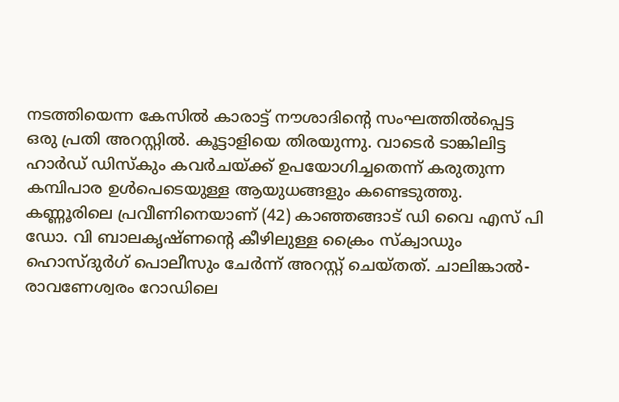നടത്തിയെന്ന കേസിൽ കാരാട്ട് നൗശാദിൻ്റെ സംഘത്തിൽപ്പെട്ട ഒരു പ്രതി അറസ്റ്റിൽ. കൂട്ടാളിയെ തിരയുന്നു. വാടെർ ടാങ്കിലിട്ട ഹാർഡ് ഡിസ്കും കവർചയ്ക്ക് ഉപയോഗിച്ചതെന്ന് കരുതുന്ന കമ്പിപാര ഉൾപെടെയുള്ള ആയുധങ്ങളും കണ്ടെടുത്തു.
കണ്ണൂരിലെ പ്രവീണിനെയാണ് (42) കാഞ്ഞങ്ങാട് ഡി വൈ എസ് പി ഡോ. വി ബാലകൃഷ്ണൻ്റെ കീഴിലുള്ള ക്രൈം സ്ക്വാഡും ഹൊസ്ദുർഗ് പൊലീസും ചേർന്ന് അറസ്റ്റ് ചെയ്തത്. ചാലിങ്കാൽ- രാവണേശ്വരം റോഡിലെ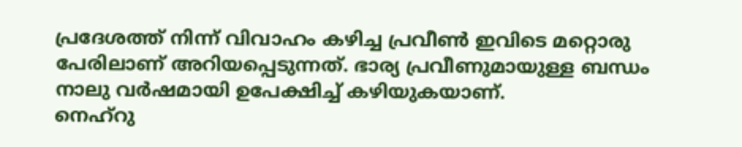പ്രദേശത്ത് നിന്ന് വിവാഹം കഴിച്ച പ്രവീൺ ഇവിടെ മറ്റൊരു പേരിലാണ് അറിയപ്പെടുന്നത്. ഭാര്യ പ്രവീണുമായുള്ള ബന്ധം നാലു വർഷമായി ഉപേക്ഷിച്ച് കഴിയുകയാണ്.
നെഹ്റു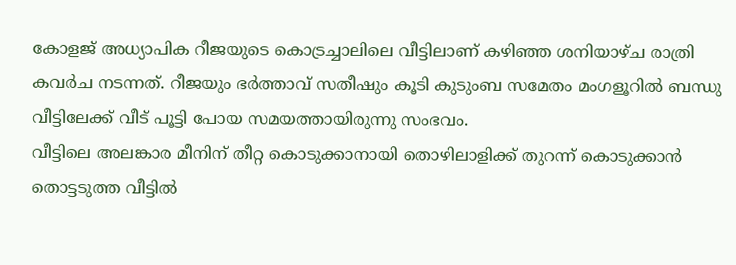കോളജ് അധ്യാപിക റീജയുടെ കൊട്രച്ചാലിലെ വീട്ടിലാണ് കഴിഞ്ഞ ശനിയാഴ്ച രാത്രി കവർച നടന്നത്. റീജയും ഭർത്താവ് സതീഷും കൂടി കുടുംബ സമേതം മംഗളൂറിൽ ബന്ധു വീട്ടിലേക്ക് വീട് പൂട്ടി പോയ സമയത്തായിരുന്നു സംഭവം.
വീട്ടിലെ അലങ്കാര മീനിന് തീറ്റ കൊടുക്കാനായി തൊഴിലാളിക്ക് തുറന്ന് കൊടുക്കാൻ തൊട്ടടുത്ത വീട്ടിൽ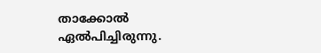താക്കോൽ ഏൽപിച്ചിരുന്നു.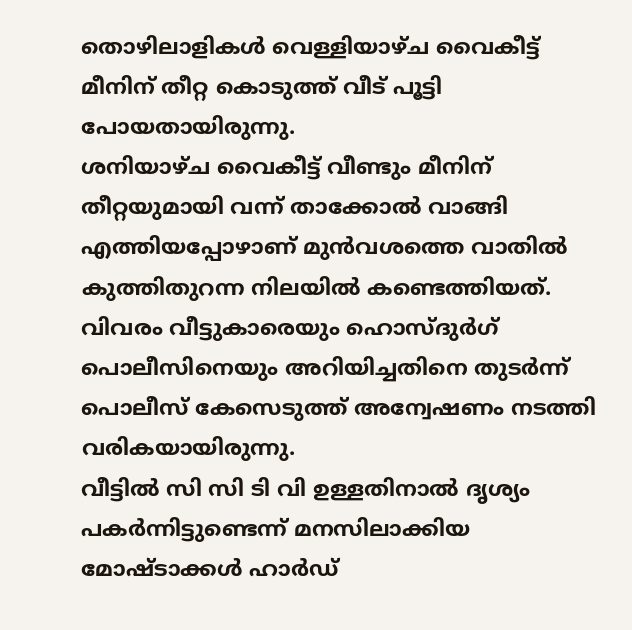തൊഴിലാളികൾ വെള്ളിയാഴ്ച വൈകീട്ട് മീനിന് തീറ്റ കൊടുത്ത് വീട് പൂട്ടി പോയതായിരുന്നു.
ശനിയാഴ്ച വൈകീട്ട് വീണ്ടും മീനിന് തീറ്റയുമായി വന്ന് താക്കോൽ വാങ്ങി എത്തിയപ്പോഴാണ് മുൻവശത്തെ വാതിൽ കുത്തിതുറന്ന നിലയിൽ കണ്ടെത്തിയത്. വിവരം വീട്ടുകാരെയും ഹൊസ്ദുർഗ് പൊലീസിനെയും അറിയിച്ചതിനെ തുടർന്ന് പൊലീസ് കേസെടുത്ത് അന്വേഷണം നടത്തി വരികയായിരുന്നു.
വീട്ടിൽ സി സി ടി വി ഉള്ളതിനാൽ ദൃശ്യം പകർന്നിട്ടുണ്ടെന്ന് മനസിലാക്കിയ മോഷ്ടാക്കൾ ഹാർഡ്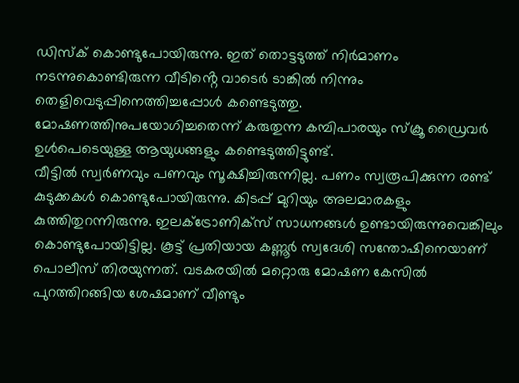ഡിസ്ക് കൊണ്ടുപോയിരുന്നു. ഇത് തൊട്ടടുത്ത് നിർമാണം നടന്നുകൊണ്ടിരുന്ന വീടിൻ്റെ വാടെർ ടാങ്കിൽ നിന്നും തെളിവെടുപ്പിനെത്തിച്ചപ്പോൾ കണ്ടെടുത്തു. മോഷണത്തിനുപയോഗിച്ചതെന്ന് കരുതുന്ന കമ്പിപാരയും സ്ക്രൂ ഡ്രൈവർ ഉൾപെടെയുള്ള ആയുധങ്ങളും കണ്ടെടുത്തിട്ടുണ്ട്.
വീട്ടിൽ സ്വർണവും പണവും സൂക്ഷിച്ചിരുന്നില്ല. പണം സ്വരൂപിക്കുന്ന രണ്ട് കുടുക്കകൾ കൊണ്ടുപോയിരുന്നു. കിടപ്പ് മുറിയും അലമാരകളും കുത്തിതുറന്നിരുന്നു. ഇലക്ട്രോണിക്സ് സാധനങ്ങൾ ഉണ്ടായിരുന്നുവെങ്കിലും കൊണ്ടുപോയിട്ടില്ല. കൂട്ട് പ്രതിയായ കണ്ണൂർ സ്വദേശി സന്തോഷിനെയാണ് പൊലീസ് തിരയുന്നത്. വടകരയിൽ മറ്റൊരു മോഷണ കേസിൽ പുറത്തിറങ്ങിയ ശേഷമാണ് വീണ്ടും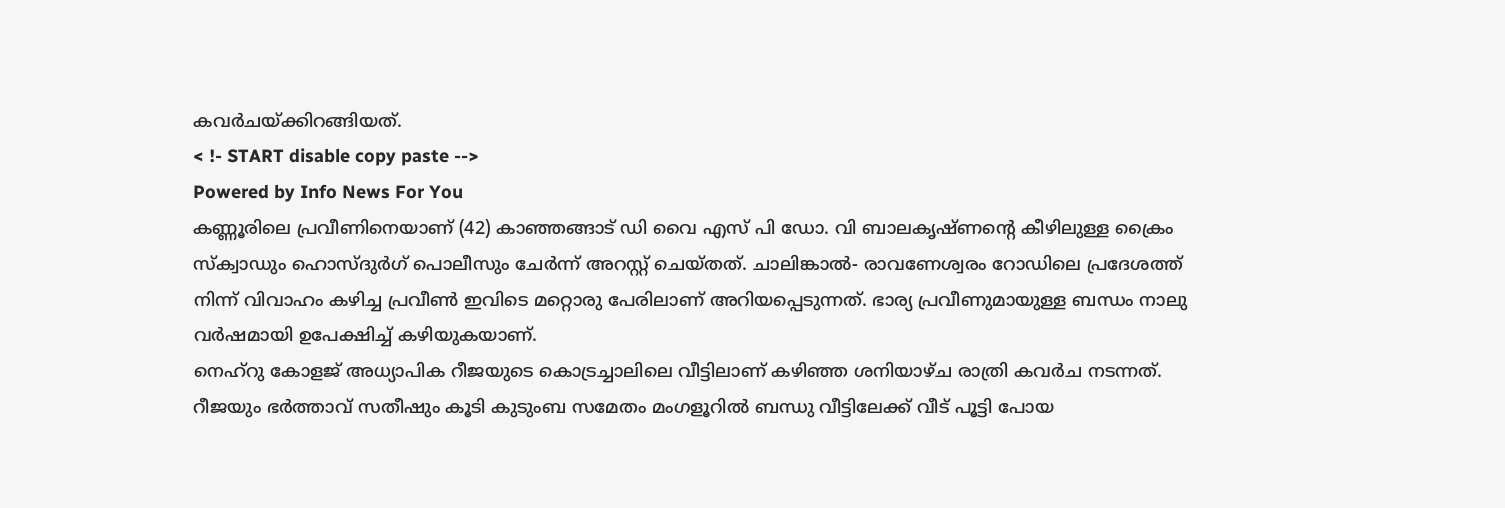കവർചയ്ക്കിറങ്ങിയത്.
< !- START disable copy paste -->
Powered by Info News For You
കണ്ണൂരിലെ പ്രവീണിനെയാണ് (42) കാഞ്ഞങ്ങാട് ഡി വൈ എസ് പി ഡോ. വി ബാലകൃഷ്ണൻ്റെ കീഴിലുള്ള ക്രൈം സ്ക്വാഡും ഹൊസ്ദുർഗ് പൊലീസും ചേർന്ന് അറസ്റ്റ് ചെയ്തത്. ചാലിങ്കാൽ- രാവണേശ്വരം റോഡിലെ പ്രദേശത്ത് നിന്ന് വിവാഹം കഴിച്ച പ്രവീൺ ഇവിടെ മറ്റൊരു പേരിലാണ് അറിയപ്പെടുന്നത്. ഭാര്യ പ്രവീണുമായുള്ള ബന്ധം നാലു വർഷമായി ഉപേക്ഷിച്ച് കഴിയുകയാണ്.
നെഹ്റു കോളജ് അധ്യാപിക റീജയുടെ കൊട്രച്ചാലിലെ വീട്ടിലാണ് കഴിഞ്ഞ ശനിയാഴ്ച രാത്രി കവർച നടന്നത്. റീജയും ഭർത്താവ് സതീഷും കൂടി കുടുംബ സമേതം മംഗളൂറിൽ ബന്ധു വീട്ടിലേക്ക് വീട് പൂട്ടി പോയ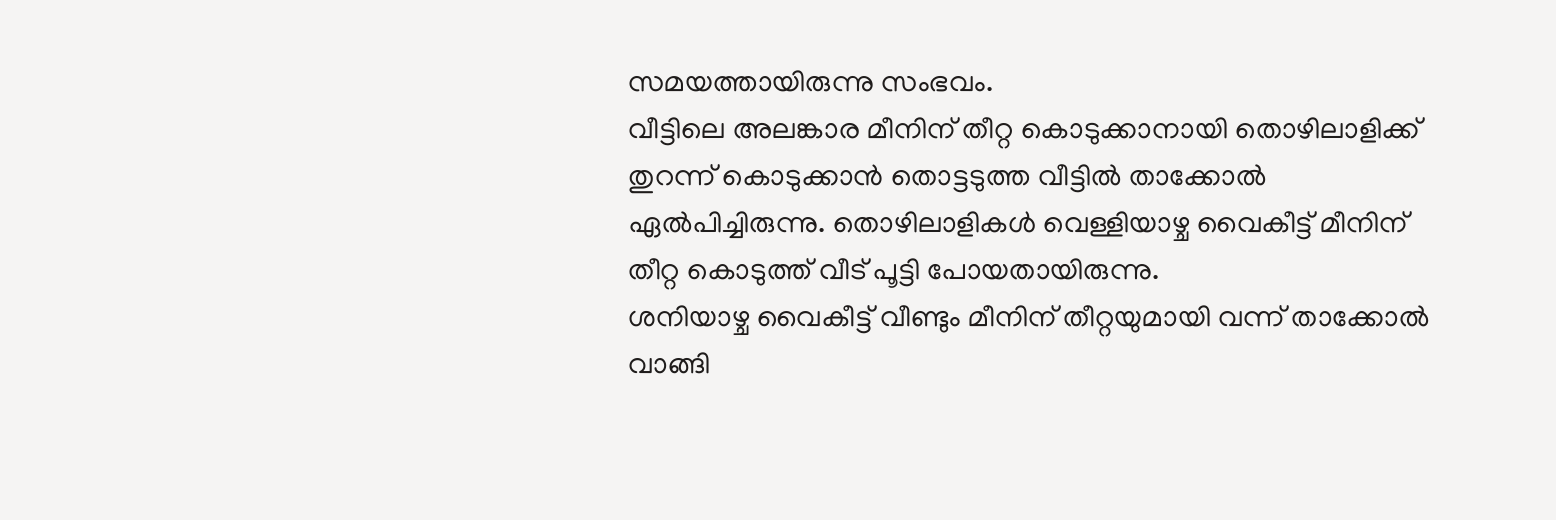സമയത്തായിരുന്നു സംഭവം.
വീട്ടിലെ അലങ്കാര മീനിന് തീറ്റ കൊടുക്കാനായി തൊഴിലാളിക്ക് തുറന്ന് കൊടുക്കാൻ തൊട്ടടുത്ത വീട്ടിൽ താക്കോൽ ഏൽപിച്ചിരുന്നു. തൊഴിലാളികൾ വെള്ളിയാഴ്ച വൈകീട്ട് മീനിന് തീറ്റ കൊടുത്ത് വീട് പൂട്ടി പോയതായിരുന്നു.
ശനിയാഴ്ച വൈകീട്ട് വീണ്ടും മീനിന് തീറ്റയുമായി വന്ന് താക്കോൽ വാങ്ങി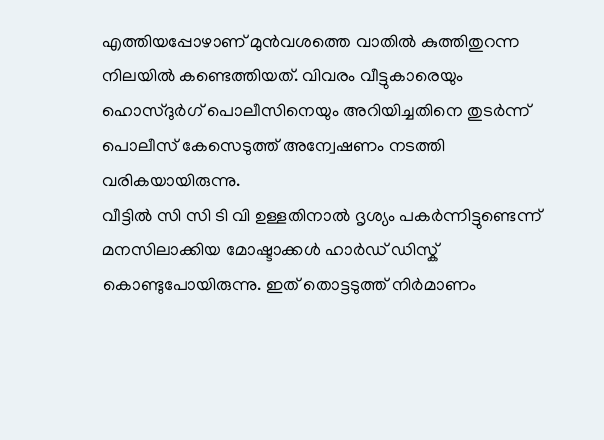എത്തിയപ്പോഴാണ് മുൻവശത്തെ വാതിൽ കുത്തിതുറന്ന നിലയിൽ കണ്ടെത്തിയത്. വിവരം വീട്ടുകാരെയും ഹൊസ്ദുർഗ് പൊലീസിനെയും അറിയിച്ചതിനെ തുടർന്ന് പൊലീസ് കേസെടുത്ത് അന്വേഷണം നടത്തി വരികയായിരുന്നു.
വീട്ടിൽ സി സി ടി വി ഉള്ളതിനാൽ ദൃശ്യം പകർന്നിട്ടുണ്ടെന്ന് മനസിലാക്കിയ മോഷ്ടാക്കൾ ഹാർഡ് ഡിസ്ക് കൊണ്ടുപോയിരുന്നു. ഇത് തൊട്ടടുത്ത് നിർമാണം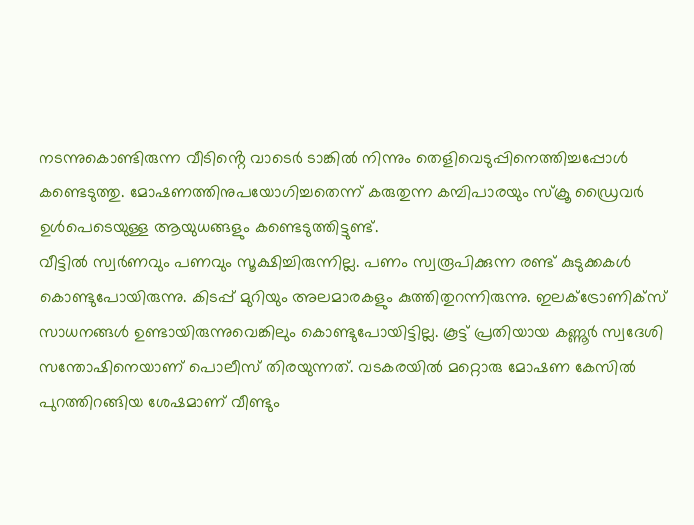നടന്നുകൊണ്ടിരുന്ന വീടിൻ്റെ വാടെർ ടാങ്കിൽ നിന്നും തെളിവെടുപ്പിനെത്തിച്ചപ്പോൾ കണ്ടെടുത്തു. മോഷണത്തിനുപയോഗിച്ചതെന്ന് കരുതുന്ന കമ്പിപാരയും സ്ക്രൂ ഡ്രൈവർ ഉൾപെടെയുള്ള ആയുധങ്ങളും കണ്ടെടുത്തിട്ടുണ്ട്.
വീട്ടിൽ സ്വർണവും പണവും സൂക്ഷിച്ചിരുന്നില്ല. പണം സ്വരൂപിക്കുന്ന രണ്ട് കുടുക്കകൾ കൊണ്ടുപോയിരുന്നു. കിടപ്പ് മുറിയും അലമാരകളും കുത്തിതുറന്നിരുന്നു. ഇലക്ട്രോണിക്സ് സാധനങ്ങൾ ഉണ്ടായിരുന്നുവെങ്കിലും കൊണ്ടുപോയിട്ടില്ല. കൂട്ട് പ്രതിയായ കണ്ണൂർ സ്വദേശി സന്തോഷിനെയാണ് പൊലീസ് തിരയുന്നത്. വടകരയിൽ മറ്റൊരു മോഷണ കേസിൽ പുറത്തിറങ്ങിയ ശേഷമാണ് വീണ്ടും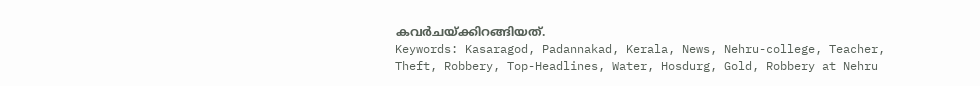കവർചയ്ക്കിറങ്ങിയത്.
Keywords: Kasaragod, Padannakad, Kerala, News, Nehru-college, Teacher, Theft, Robbery, Top-Headlines, Water, Hosdurg, Gold, Robbery at Nehru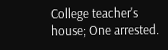College teacher's house; One arrested.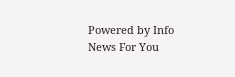Powered by Info News For You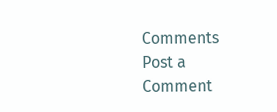Comments
Post a Comment